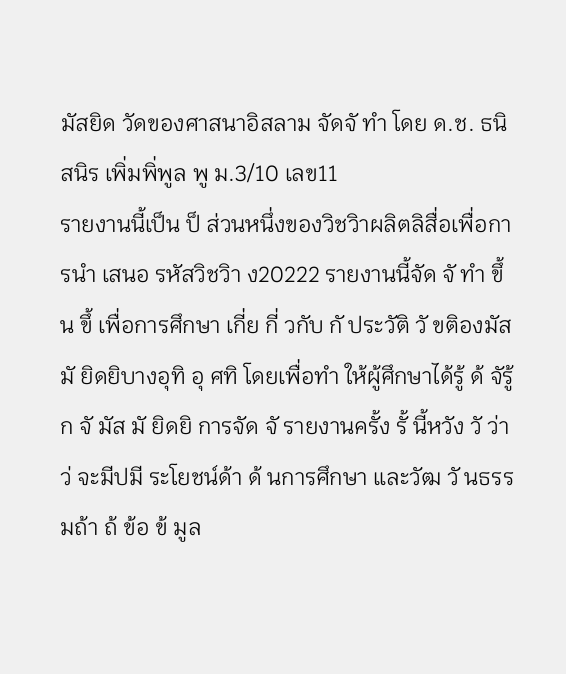มัสยิด วัดของศาสนาอิสลาม จัดจั ทำ โดย ด.ช. ธนิสนิร เพิ่มพิ่พูล พู ม.3/10 เลข11
รายงานนี้เป็น ป็ ส่วนหนึ่งของวิชวิาผลิตลิสื่อเพื่อการนำ เสนอ รหัสวิชวิา ง20222 รายงานนี้จัด จั ทำ ขึ้น ขึ้ เพื่อการศึกษา เกี่ย กี่ วกับ กั ประวัติ วั ขติองมัส มั ยิดยิบางอุทิ อุ ศทิ โดยเพื่อทำ ให้ผู้ศึกษาได้รู้ ด้ จัรู้ก จั มัส มั ยิดยิ การจัด จั รายงานครั้ง รั้ นี้หวัง วั ว่า ว่ จะมีปมี ระโยชน์ด้า ด้ นการศึกษา และวัฒ วั นธรรมถ้า ถ้ ข้อ ข้ มูล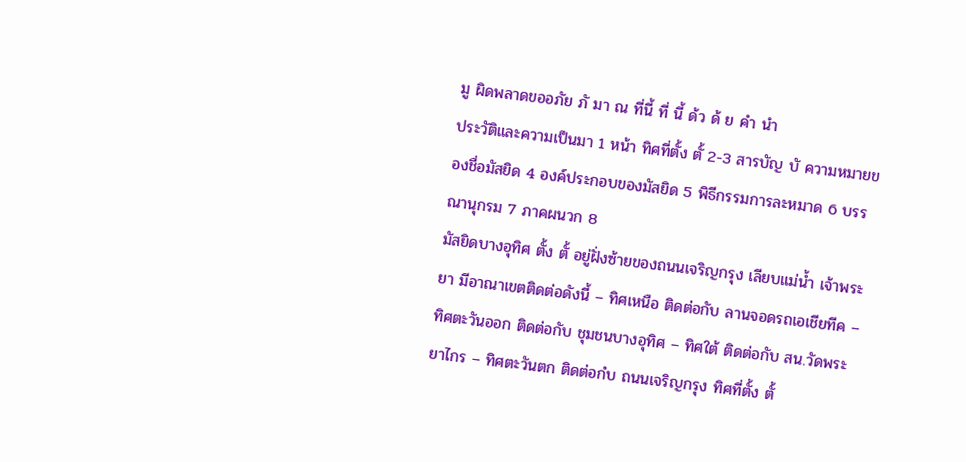มู ผิดพลาดขออภัย ภั มา ณ ที่นี้ ที่ นี้ ด้ว ด้ ย คำ นำ
ประวัติและความเป็นมา 1 หน้า ทิศที่ตั้ง ตั้ 2-3 สารบัญ บั ความหมายของชื่อมัสยิด 4 องค์ประกอบของมัสยิด 5 พิธีกรรมการละหมาด 6 บรรณานุกรม 7 ภาคผนวก 8
มัสยิดบางอุทิศ ตั้ง ตั้ อยู่ฝั่งซ้ายของถนนเจริญกรุง เลียบแม่น้ำ เจ้าพระยา มีอาณาเขตติดต่อดังนี้ – ทิศเหนือ ติดต่อกับ ลานจอดรถเอเชียทีค – ทิศตะวันออก ติดต่อกับ ชุมชนบางอุทิศ – ทิศใต้ ติดต่อกับ สน.วัดพระยาไกร – ทิศตะวันตก ติดต่อกํบ ถนนเจริญกรุง ทิศที่ตั้ง ตั้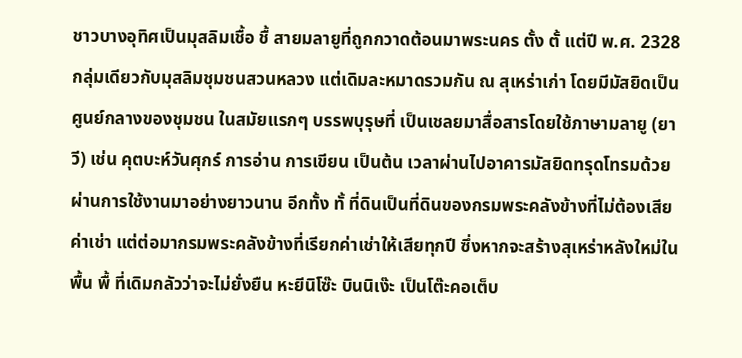ชาวบางอุทิศเป็นมุสลิมเชื้อ ชื้ สายมลายูที่ถูกกวาดต้อนมาพระนคร ตั้ง ตั้ แต่ปี พ.ศ. 2328 กลุ่มเดียวกับมุสลิมชุมชนสวนหลวง แต่เดิมละหมาดรวมกัน ณ สุเหร่าเก่า โดยมีมัสยิดเป็นศูนย์กลางของชุมชน ในสมัยแรกๆ บรรพบุรุษที่ เป็นเชลยมาสื่อสารโดยใช้ภาษามลายู (ยาวี) เช่น คุตบะห์วันศุกร์ การอ่าน การเขียน เป็นต้น เวลาผ่านไปอาคารมัสยิดทรุดโทรมด้วยผ่านการใช้งานมาอย่างยาวนาน อีกทั้ง ทั้ ที่ดินเป็นที่ดินของกรมพระคลังข้างที่ไม่ต้องเสียค่าเช่า แต่ต่อมากรมพระคลังข้างที่เรียกค่าเช่าให้เสียทุกปี ซึ่งหากจะสร้างสุเหร่าหลังใหม่ในพื้น พื้ ที่เดิมกลัวว่าจะไม่ยั่งยืน หะยีนิโซ๊ะ บินนิเง๊ะ เป็นโต๊ะคอเต็บ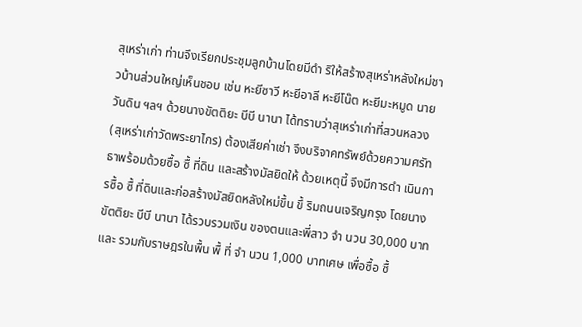สุเหร่าเก่า ท่านจึงเรียกประชุมลูกบ้านโดยมีดำ ริให้สร้างสุเหร่าหลังใหม่ชาวบ้านส่วนใหญ่เห็นชอบ เช่น หะยีซาวี หะยีอาลี หะยีโน๊ต หะยีมะหมูด นายวันดิน ฯลฯ ด้วยนางขัตติยะ บีบี นานา ได้ทราบว่าสุเหร่าเก่าที่สวนหลวง (สุเหร่าเก่าวัดพระยาไกร) ต้องเสียค่าเช่า จึงบริจาคทรัพย์ด้วยความศรัทธาพร้อมด้วยซื้อ ซื้ ที่ดิน และสร้างมัสยิดให้ ด้วยเหตุนี้ จึงมีการดำ เนินการซื้อ ซื้ ที่ดินและก่อสร้างมัสยิดหลังใหม่ขึ้น ขึ้ ริมถนนเจริญกรุง โดยนางขัตติยะ บีบี นานา ได้รวบรวมเงิน ของตนและพี่สาว จำ นวน 30,000 บาท และ รวมกับราษฎรในพื้น พื้ ที่ จำ นวน 1,000 บาทเศษ เพื่อซื้อ ซื้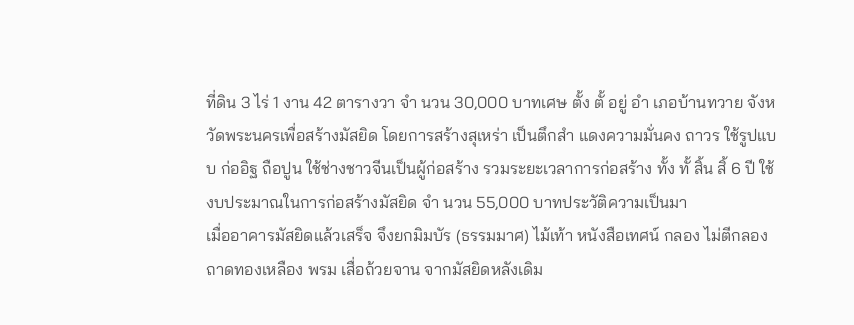ที่ดิน 3 ไร่ 1 งาน 42 ตารางวา จำ นวน 30,000 บาทเศษ ตั้ง ตั้ อยู่ อำ เภอบ้านทวาย จังหวัดพระนครเพื่อสร้างมัสยิด โดยการสร้างสุเหร่า เป็นตึกสำ แดงความมั่นคง ถาวร ใช้รูปแบบ ก่ออิฐ ถือปูน ใช้ช่างชาวจีนเป็นผู้ก่อสร้าง รวมระยะเวลาการก่อสร้าง ทั้ง ทั้ สิ้น สิ้ 6 ปี ใช้งบประมาณในการก่อสร้างมัสยิด จำ นวน 55,000 บาทประวัติความเป็นมา
เมื่ออาคารมัสยิดแล้วเสร็จ จึงยกมิมบัร (ธรรมมาศ) ไม้เท้า หนังสือเทศน์ กลอง ไม่ตีกลอง ถาดทองเหลือง พรม เสื่อถ้วยจาน จากมัสยิดหลังเดิม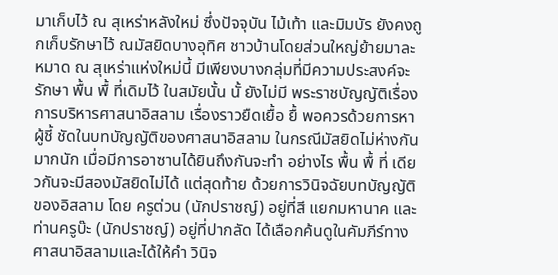มาเก็บไว้ ณ สุเหร่าหลังใหม่ ซึ่งปัจจุบัน ไม้เท้า และมิมบัร ยังคงถูกเก็บรักษาไว้ ณมัสยิดบางอุทิศ ชาวบ้านโดยส่วนใหญ่ย้ายมาละหมาด ณ สุเหร่าแห่งใหม่นี้ มีเพียงบางกลุ่มที่มีความประสงค์จะรักษา พื้น พื้ ที่เดิมไว้ ในสมัยนั้น นั้ ยังไม่มี พระราชบัญญัติเรื่องการบริหารศาสนาอิสลาม เรื่องราวยืดเยื้อ ยื้ พอควรด้วยการหาผู้ชี้ ชัดในบทบัญญัติของศาสนาอิสลาม ในกรณีมัสยิดไม่ห่างกันมากนัก เมื่อมีการอาซานได้ยินถึงกันจะทำ อย่างไร พื้น พื้ ที่ เดียวกันจะมีสองมัสยิดไม่ได้ แต่สุดท้าย ด้วยการวินิจฉัยบทบัญญัติของอิสลาม โดย ครูต่วน (นักปราชญ์) อยู่ที่สี แยกมหานาค และ ท่านครูบ๊ะ (นักปราชญ์) อยู่ที่ปากลัด ได้เลือกค้นดูในคัมภีร์ทางศาสนาอิสลามและได้ให้คำ วินิจ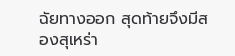ฉัยทางออก สุดท้ายจึงมีสองสุเหร่า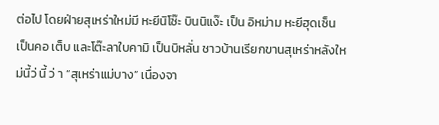ต่อไป โดยฝ่ายสุเหร่าใหม่มี หะยีนิโซ๊ะ บินนิแง๊ะ เป็น อิหม่าม หะยีฮุดเซ็น เป็นคอ เต็บ และโต๊ะลาใบคามิ เป็นบิหลั่น ชาวบ้านเรียกขานสุเหร่าหลังใหม่นี้ว่ นี้ ว่ า “สุเหร่าแม่บาง” เนื่องจา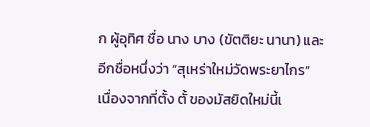ก ผู้อุทิศ ชื่อ นาง บาง (ขัตติยะ นานา) และอีกชื่อหนึ่งว่า “สุเหร่าใหม่วัดพระยาไกร” เนื่องจากที่ตั้ง ตั้ ของมัสยิดใหม่นี้เ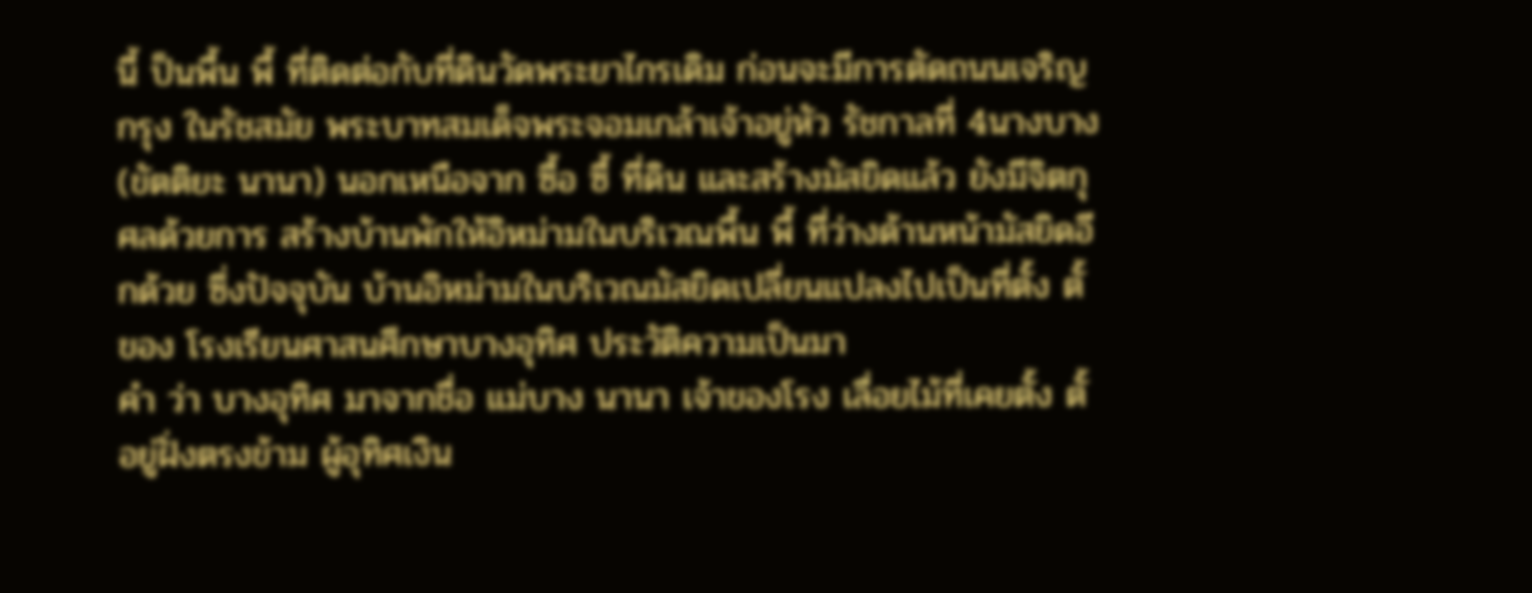นี้ ป็นพื้น พื้ ที่ติดต่อกับที่ดินวัดพระยาไกรเดิม ก่อนจะมีการตัดถนนเจริญกรุง ในรัชสมัย พระบาทสมเด็จพระจอมเกล้าเจ้าอยู่หัว รัชกาลที่ 4นางบาง (ขัตติยะ นานา) นอกเหนือจาก ซื้อ ซื้ ที่ดิน และสร้างมัสยิดแล้ว ยังมีจิตกุศลด้วยการ สร้างบ้านพักให้อิหม่ามในบริเวณพื้น พื้ ที่ว่างด้านหน้ามัสยิดอีกด้วย ซึ่งปัจจุบัน บ้านอิหม่ามในบริเวณมัสยิดเปลี่ยนแปลงไปเป็นที่ตั้ง ตั้ ของ โรงเรียนศาสนศึกษาบางอุทิศ ประวัติความเป็นมา
คำ ว่า บางอุทิศ มาจากชื่อ แม่บาง นานา เจ้าของโรง เลื่อยไม้ที่เคยตั้ง ตั้ อยู่ฝั่งตรงข้าม ผู้อุทิศเงิน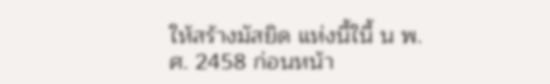ให้สร้างมัสยิด แห่งนี้ในี้ น พ.ศ. 2458 ก่อนหน้า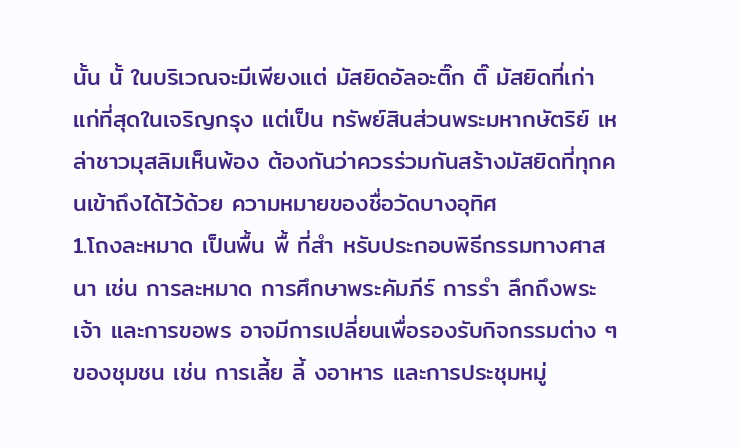นั้น นั้ ในบริเวณจะมีเพียงแต่ มัสยิดอัลอะติ๊ก ติ๊ มัสยิดที่เก่าแก่ที่สุดในเจริญกรุง แต่เป็น ทรัพย์สินส่วนพระมหากษัตริย์ เหล่าชาวมุสลิมเห็นพ้อง ต้องกันว่าควรร่วมกันสร้างมัสยิดที่ทุกคนเข้าถึงได้ไว้ด้วย ความหมายของชื่อวัดบางอุทิศ
1.โถงละหมาด เป็นพื้น พื้ ที่สำ หรับประกอบพิธีกรรมทางศาสนา เช่น การละหมาด การศึกษาพระคัมภีร์ การรำ ลึกถึงพระเจ้า และการขอพร อาจมีการเปลี่ยนเพื่อรองรับกิจกรรมต่าง ๆ ของชุมชน เช่น การเลี้ย ลี้ งอาหาร และการประชุมหมู่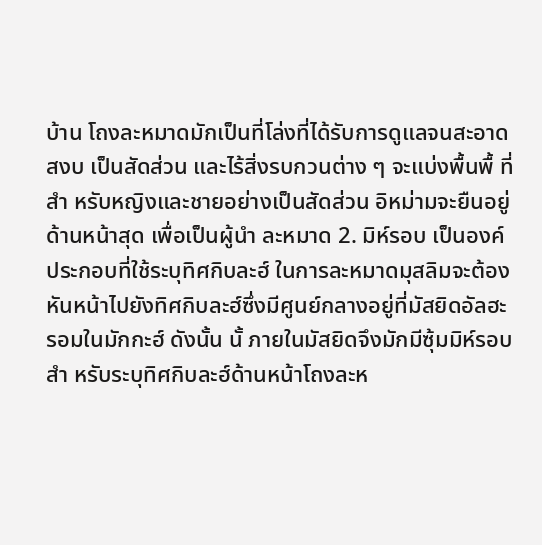บ้าน โถงละหมาดมักเป็นที่โล่งที่ได้รับการดูแลจนสะอาด สงบ เป็นสัดส่วน และไร้สิ่งรบกวนต่าง ๆ จะแบ่งพื้นพื้ ที่ สำ หรับหญิงและชายอย่างเป็นสัดส่วน อิหม่ามจะยืนอยู่ด้านหน้าสุด เพื่อเป็นผู้นำ ละหมาด 2. มิห์รอบ เป็นองค์ประกอบที่ใช้ระบุทิศกิบละฮ์ ในการละหมาดมุสลิมจะต้องหันหน้าไปยังทิศกิบละฮ์ซึ่งมีศูนย์กลางอยู่ที่มัสยิดอัลฮะรอมในมักกะฮ์ ดังนั้น นั้ ภายในมัสยิดจึงมักมีซุ้มมิห์รอบสำ หรับระบุทิศกิบละฮ์ด้านหน้าโถงละห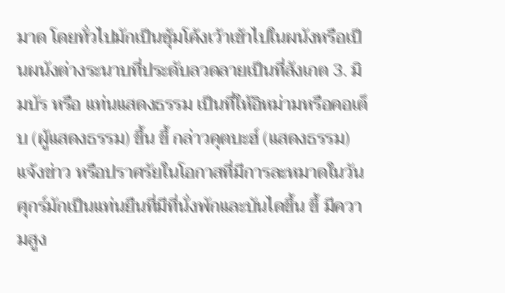มาด โดยทั่วไปมักเป็นซุ้มโค้งเว้าเข้าไปในผนังหรือเป็นผนังต่างระนาบที่ประดับลวดลายเป็นที่สังเกต 3. มิมบัร หรือ แท่นแสดงธรรม เป็นที่ให้อิหม่ามหรือคอเต็บ (ผู้แสดงธรรม) ขึ้น ขึ้ กล่าวคุตบะฮ์ (แสดงธรรม) แจ้งข่าว หรือปราศรัยในโอกาสที่มีการละหมาดในวันศุกร์มักเป็นแท่นยืนที่มีที่นั่งพักและบันไดขึ้น ขึ้ มีความสูง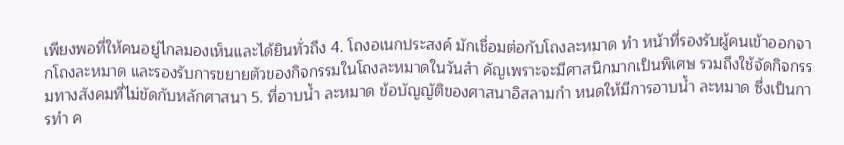เพียงพอที่ให้คนอยู่ไกลมองเห็นและได้ยินทั่วถึง 4. โถงอเนกประสงค์ มักเชื่อมต่อกับโถงละหมาด ทำ หน้าที่รองรับผู้คนเข้าออกจากโถงละหมาด และรองรับการขยายตัวของกิจกรรมในโถงละหมาดในวันสำ คัญเพราะจะมีศาสนิกมากเป็นพิเศษ รวมถึงใช้จัดกิจกรรมทางสังคมที่ไม่ขัดกับหลักศาสนา 5. ที่อาบน้ำ ละหมาด ข้อบัญญัติของศาสนาอิสลามกำ หนดให้มีการอาบน้ำ ละหมาด ซึ่งเป็นการทำ ค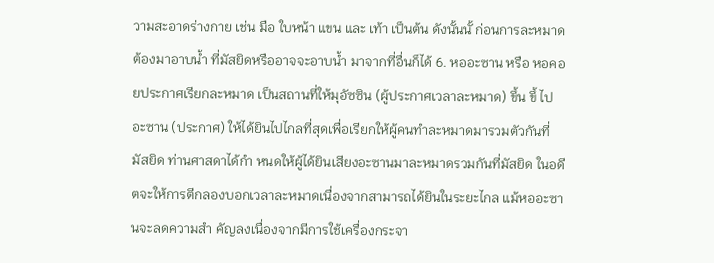วามสะอาดร่างกาย เช่น มือ ใบหน้า แขน และ เท้า เป็นต้น ดังนั้นนั้ ก่อนการละหมาดต้องมาอาบน้ำ ที่มัสยิดหรืออาจจะอาบน้ำ มาจากที่อื่นก็ได้ 6. หออะซาน หรือ หอคอยประกาศเรียกละหมาด เป็นสถานที่ให้มุอัซซิน (ผู้ประกาศเวลาละหมาด) ขึ้น ขึ้ ไปอะซาน (ประกาศ) ให้ได้ยินไปไกลที่สุดเพื่อเรียกให้ผู้คนทำละหมาดมารวมตัวกันที่มัสยิด ท่านศาสดาได้กำ หนดให้ผู้ได้ยินเสียงอะซานมาละหมาดรวมกันที่มัสยิด ในอดีตจะให้การตีกลองบอกเวลาละหมาดเนื่องจากสามารถได้ยินในระยะไกล แม้หออะซานจะลดความสำ คัญลงเนื่องจากมีการใช้เครื่องกระจา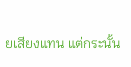ยเสียงแทน แต่กระนั้น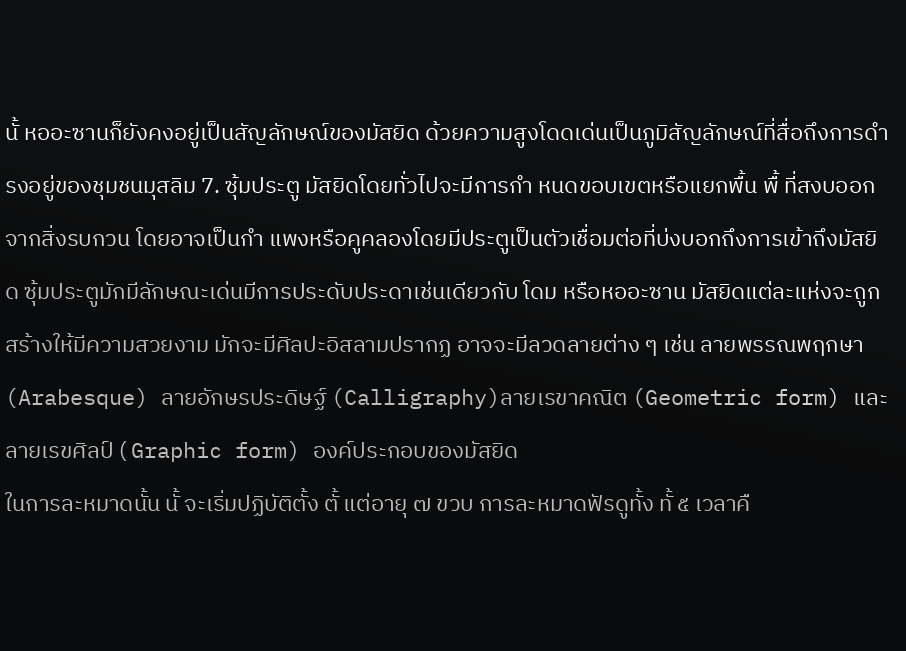นั้ หออะซานก็ยังคงอยู่เป็นสัญลักษณ์ของมัสยิด ด้วยความสูงโดดเด่นเป็นภูมิสัญลักษณ์ที่สื่อถึงการดำ รงอยู่ของชุมชนมุสลิม 7. ซุ้มประตู มัสยิดโดยทั่วไปจะมีการกำ หนดขอบเขตหรือแยกพื้น พื้ ที่สงบออกจากสิ่งรบกวน โดยอาจเป็นกำ แพงหรือคูคลองโดยมีประตูเป็นตัวเชื่อมต่อที่บ่งบอกถึงการเข้าถึงมัสยิด ซุ้มประตูมักมีลักษณะเด่นมีการประดับประดาเช่นเดียวกับ โดม หรือหออะซาน มัสยิดแต่ละแห่งจะถูกสร้างให้มีความสวยงาม มักจะมีศิลปะอิสลามปรากฏ อาจจะมีลวดลายต่าง ๆ เช่น ลายพรรณพฤกษา (Arabesque) ลายอักษรประดิษฐ์ (Calligraphy)ลายเรขาคณิต (Geometric form) และ ลายเรขศิลป์ ( Graphic form) องค์ประกอบของมัสยิด
ในการละหมาดนั้น นั้ จะเริ่มปฏิบัติตั้ง ตั้ แต่อายุ ๗ ขวบ การละหมาดฟัรดูทั้ง ทั้ ๕ เวลาคื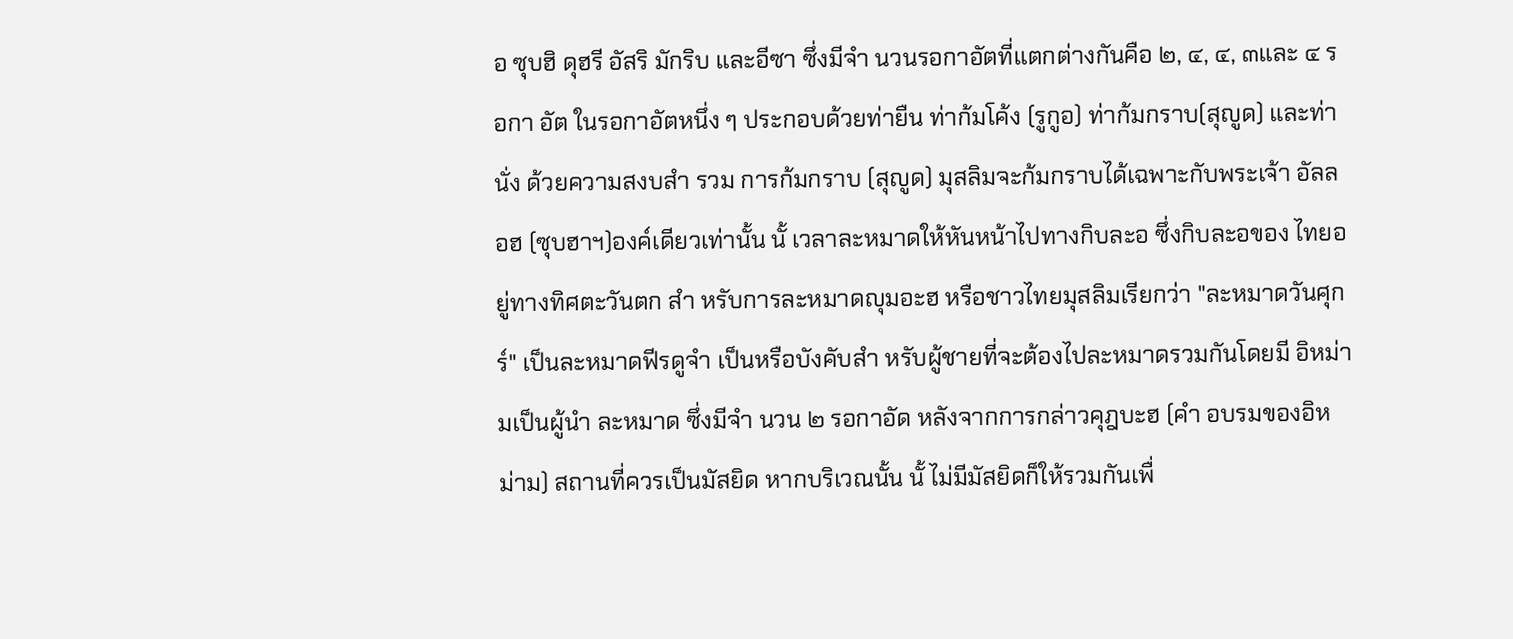อ ซุบฮิ ดุฮรี อัสริ มักริบ และอีซา ซึ่งมีจำ นวนรอกาอัตที่แตกต่างกันคือ ๒, ๔, ๔, ๓และ ๔ รอกา อัต ในรอกาอัตหนึ่ง ๆ ประกอบด้วยท่ายืน ท่าก้มโค้ง (รูกูอ) ท่าก้มกราบ(สุญูด) และท่า นั่ง ด้วยความสงบสำ รวม การก้มกราบ (สุญูด) มุสลิมจะก้มกราบได้เฉพาะกับพระเจ้า อัลลอฮ (ซุบฮาฯ)องค์เดียวเท่านั้น นั้ เวลาละหมาดให้หันหน้าไปทางกิบละอ ซึ่งกิบละอของ ไทยอยู่ทางทิศตะวันตก สำ หรับการละหมาดญุมอะฮ หรือชาวไทยมุสลิมเรียกว่า "ละหมาดวันศุกร์" เป็นละหมาดฟีรดูจำ เป็นหรือบังคับสำ หรับผู้ชายที่จะต้องไปละหมาดรวมกันโดยมี อิหม่ามเป็นผู้นำ ละหมาด ซึ่งมีจำ นวน ๒ รอกาอัด หลังจากการกล่าวคุฎบะฮ (คำ อบรมของอิหม่าม) สถานที่ควรเป็นมัสยิด หากบริเวณนั้น นั้ ไม่มีมัสยิดก็ให้รวมกันเพื่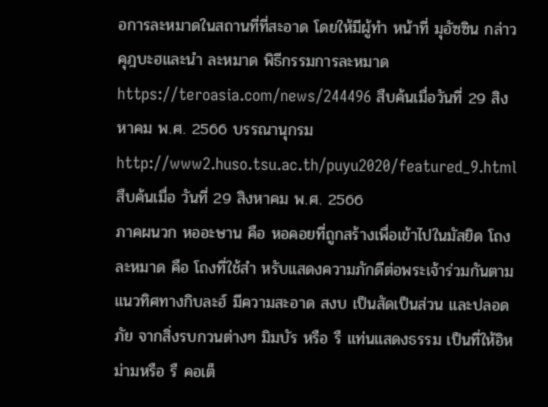อการละหมาดในสถานที่ที่สะอาด โดยให้มีผู้ทำ หน้าที่ มุอัซซิน กล่าวคุฎบะฮและนำ ละหมาด พิธีกรรมการละหมาด
https://teroasia.com/news/244496 สืบค้นเมื่อวันที่ 29 สิงหาคม พ.ศ. 2566 บรรณานุกรม http://www2.huso.tsu.ac.th/puyu2020/featured_9.html สืบค้นเมื่อ วันที่ 29 สิงหาคม พ.ศ. 2566
ภาคผนวก หออะษาน คือ หอคอยที่ถูกสร้างเพื่อเข้าไปในมัสยิด โถงละหมาด คือ โถงที่ใช้สำ หรับแสดงความภักดีต่อพระเจ้าร่วมกันตาม แนวทิศทางกิบละฮ์ มีความสะอาด สงบ เป็นสัดเป็นส่วน และปลอดภัย จากสิ่งรบกวนต่างๆ มิมบัร หรือ รื แท่นแสดงธรรม เป็นที่ให้อิหม่ามหรือ รื คอเต็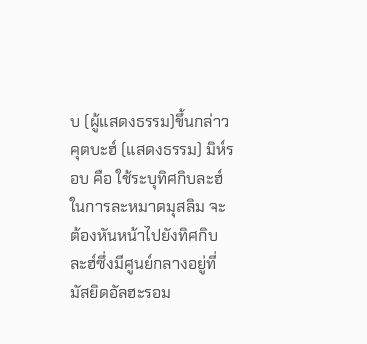บ (ผู้แสดงธรรม)ขึ้นกล่าวคุตบะฮ์ (แสดงธรรม) มิห์รอบ คือ ใช้ระบุทิศกิบละฮ์ ในการละหมาดมุสลิม จะต้องหันหน้าไปยังทิศกิบละฮ์ซึ่งมีศูนย์กลางอยู่ที่มัสยิดอัลฮะรอม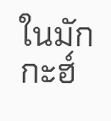ในมักกะฮ์